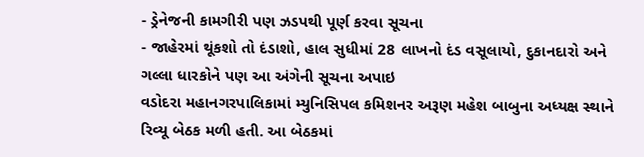- ડ્રેનેજની કામગીરી પણ ઝડપથી પૂર્ણ કરવા સૂચના
- જાહેરમાં થૂંકશો તો દંડાશો, હાલ સુધીમાં 28 લાખનો દંડ વસૂલાયો, દુકાનદારો અને ગલ્લા ધારકોને પણ આ અંગેની સૂચના અપાઇ
વડોદરા મહાનગરપાલિકામાં મ્યુનિસિપલ કમિશનર અરૂણ મહેશ બાબુના અધ્યક્ષ સ્થાને રિવ્યૂ બેઠક મળી હતી. આ બેઠકમાં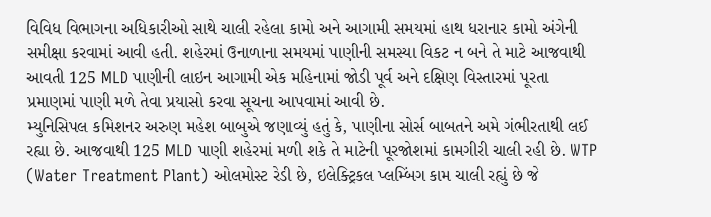વિવિધ વિભાગના અધિકારીઓ સાથે ચાલી રહેલા કામો અને આગામી સમયમાં હાથ ધરાનાર કામો અંગેની સમીક્ષા કરવામાં આવી હતી. શહેરમાં ઉનાળાના સમયમાં પાણીની સમસ્યા વિકટ ન બને તે માટે આજવાથી આવતી 125 MLD પાણીની લાઇન આગામી એક મહિનામાં જોડી પૂર્વ અને દક્ષિણ વિસ્તારમાં પૂરતા પ્રમાણમાં પાણી મળે તેવા પ્રયાસો કરવા સૂચના આપવામાં આવી છે.
મ્યુનિસિપલ કમિશનર અરુણ મહેશ બાબુએ જણાવ્યું હતું કે, પાણીના સોર્સ બાબતને અમે ગંભીરતાથી લઈ રહ્યા છે. આજવાથી 125 MLD પાણી શહેરમાં મળી શકે તે માટેની પૂરજોશમાં કામગીરી ચાલી રહી છે. WTP (Water Treatment Plant) ઓલમોસ્ટ રેડી છે, ઇલેક્ટ્રિકલ પ્લમ્બિંગ કામ ચાલી રહ્યું છે જે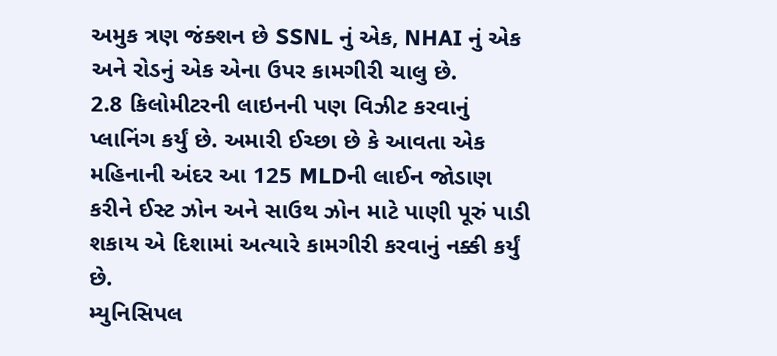અમુક ત્રણ જંક્શન છે SSNL નું એક, NHAI નું એક અને રોડનું એક એના ઉપર કામગીરી ચાલુ છે.
2.8 કિલોમીટરની લાઇનની પણ વિઝીટ કરવાનું પ્લાનિંગ કર્યું છે. અમારી ઈચ્છા છે કે આવતા એક મહિનાની અંદર આ 125 MLDની લાઈન જોડાણ કરીને ઈસ્ટ ઝોન અને સાઉથ ઝોન માટે પાણી પૂરું પાડી શકાય એ દિશામાં અત્યારે કામગીરી કરવાનું નક્કી કર્યું છે.
મ્યુનિસિપલ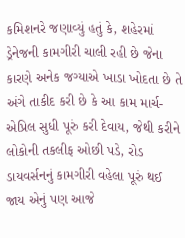કમિશનરે જણાવ્યું હતું કે, શહેરમાં ડ્રેનેજની કામગીરી ચાલી રહી છે જેના કારણે અનેક જગ્યાએ ખાડા ખોદતા છે તે અંગે તાકીદ કરી છે કે આ કામ માર્ચ-એપ્રિલ સુધી પૂરું કરી દેવાય, જેથી કરીને લોકોની તકલીફ ઓછી પડે, રોડ ડાયવર્સનનું કામગીરી વહેલા પૂરું થઈ જાય એનું પણ આજે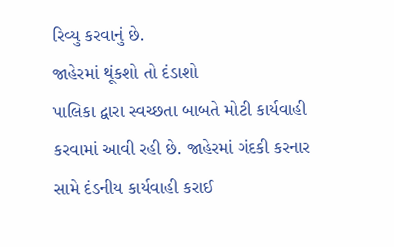રિવ્યુ કરવાનું છે.
જાહેરમાં થૂંકશો તો દંડાશો
પાલિકા દ્વારા સ્વચ્છતા બાબતે મોટી કાર્યવાહી કરવામાં આવી રહી છે. જાહેરમાં ગંદકી કરનાર સામે દંડનીય કાર્યવાહી કરાઈ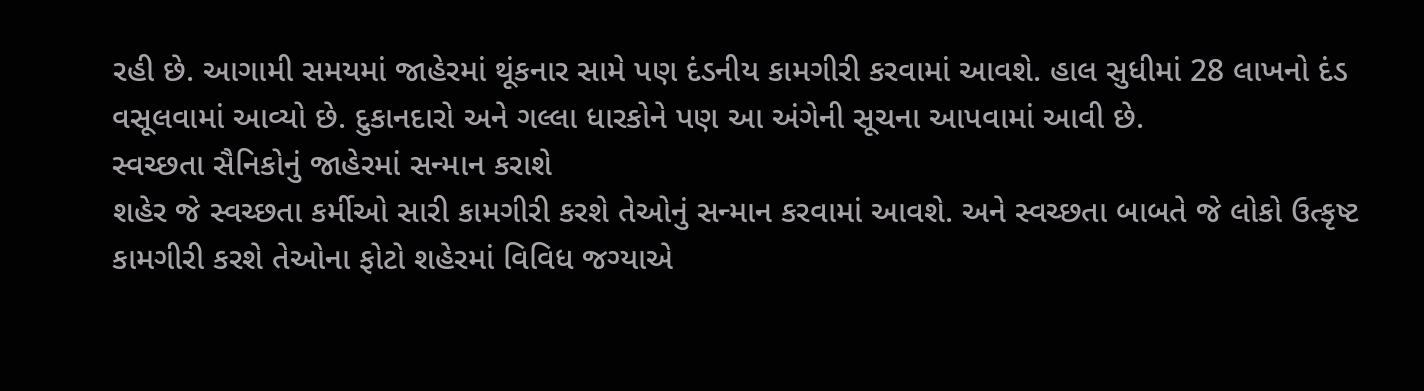રહી છે. આગામી સમયમાં જાહેરમાં થૂંકનાર સામે પણ દંડનીય કામગીરી કરવામાં આવશે. હાલ સુધીમાં 28 લાખનો દંડ વસૂલવામાં આવ્યો છે. દુકાનદારો અને ગલ્લા ધારકોને પણ આ અંગેની સૂચના આપવામાં આવી છે.
સ્વચ્છતા સૈનિકોનું જાહેરમાં સન્માન કરાશે
શહેર જે સ્વચ્છતા કર્મીઓ સારી કામગીરી કરશે તેઓનું સન્માન કરવામાં આવશે. અને સ્વચ્છતા બાબતે જે લોકો ઉત્કૃષ્ટ કામગીરી કરશે તેઓના ફોટો શહેરમાં વિવિધ જગ્યાએ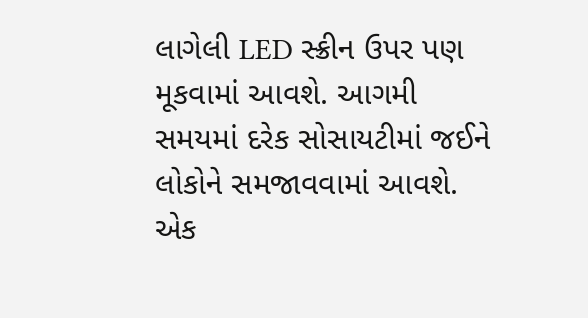લાગેલી LED સ્ક્રીન ઉપર પણ મૂકવામાં આવશે. આગમી સમયમાં દરેક સોસાયટીમાં જઈને લોકોને સમજાવવામાં આવશે. એક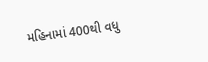મહિનામાં 400થી વધુ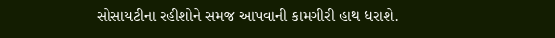સોસાયટીના રહીશોને સમજ આપવાની કામગીરી હાથ ધરાશે.